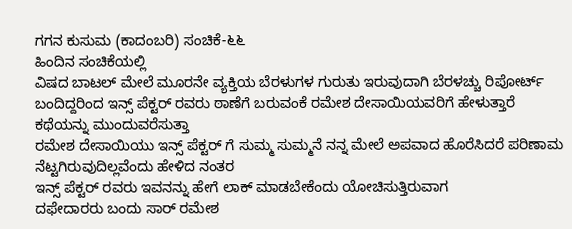ಗಗನ ಕುಸುಮ (ಕಾದಂಬರಿ) ಸಂಚಿಕೆ-೬೬
ಹಿಂದಿನ ಸಂಚಿಕೆಯಲ್ಲಿ
ವಿಷದ ಬಾಟಲ್ ಮೇಲೆ ಮೂರನೇ ವ್ಯಕ್ತಿಯ ಬೆರಳುಗಳ ಗುರುತು ಇರುವುದಾಗಿ ಬೆರಳಚ್ಚು ರಿಪೋರ್ಟ್ ಬಂದಿದ್ದರಿಂದ ಇನ್ಸ್ ಪೆಕ್ಟರ್ ರವರು ಠಾಣೆಗೆ ಬರುವಂಕೆ ರಮೇಶ ದೇಸಾಯಿಯವರಿಗೆ ಹೇಳುತ್ತಾರೆ
ಕಥೆಯನ್ನು ಮುಂದುವರೆಸುತ್ತಾ
ರಮೇಶ ದೇಸಾಯಿಯು ಇನ್ಸ್ ಪೆಕ್ಟರ್ ಗೆ ಸುಮ್ಮ ಸುಮ್ಮನೆ ನನ್ನ ಮೇಲೆ ಅಪವಾದ ಹೊರೆಸಿದರೆ ಪರಿಣಾಮ ನೆಟ್ಟಗಿರುವುದಿಲ್ಲವೆಂದು ಹೇಳಿದ ನಂತರ
ಇನ್ಸ್ ಪೆಕ್ಟರ್ ರವರು ಇವನನ್ನು ಹೇಗೆ ಲಾಕ್ ಮಾಡಬೇಕೆಂದು ಯೋಚಿಸುತ್ತಿರುವಾಗ
ದಫೇದಾರರು ಬಂದು ಸಾರ್ ರಮೇಶ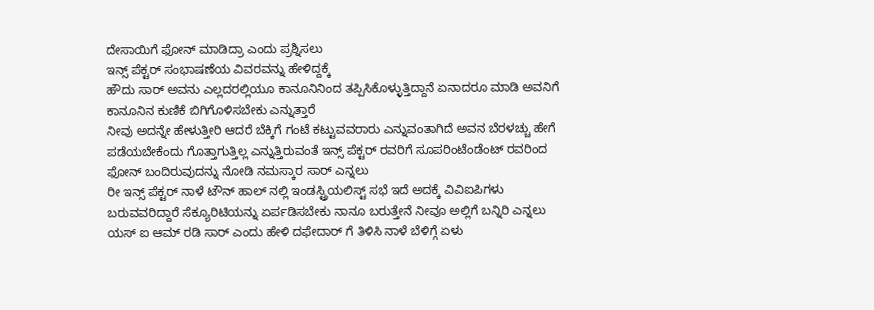ದೇಸಾಯಿಗೆ ಫೋನ್ ಮಾಡಿದ್ರಾ ಎಂದು ಪ್ರಶ್ನಿಸಲು
ಇನ್ಸ್ ಪೆಕ್ಟರ್ ಸಂಭಾಷಣೆಯ ವಿವರವನ್ನು ಹೇಳಿದ್ದಕ್ಕೆ
ಹೌದು ಸಾರ್ ಅವನು ಎಲ್ಲದರಲ್ಲಿಯೂ ಕಾನೂನಿನಿಂದ ತಪ್ಪಿಸಿಕೊಳ್ಳುತ್ತಿದ್ದಾನೆ ಏನಾದರೂ ಮಾಡಿ ಅವನಿಗೆ ಕಾನೂನಿನ ಕುಣಿಕೆ ಬಿಗಿಗೊಳಿಸಬೇಕು ಎನ್ನುತ್ತಾರೆ
ನೀವು ಅದನ್ನೇ ಹೇಳುತ್ತೀರಿ ಆದರೆ ಬೆಕ್ಕಿಗೆ ಗಂಟೆ ಕಟ್ಟುವವರಾರು ಎನ್ನುವಂತಾಗಿದೆ ಅವನ ಬೆರಳಚ್ಚು ಹೇಗೆ ಪಡೆಯಬೇಕೆಂದು ಗೊತ್ತಾಗುತ್ತಿಲ್ಲ ಎನ್ನುತ್ತಿರುವಂತೆ ಇನ್ಸ್ ಪೆಕ್ಟರ್ ರವರಿಗೆ ಸೂಪರಿಂಟೆಂಡೆಂಟ್ ರವರಿಂದ ಫೋನ್ ಬಂದಿರುವುದನ್ನು ನೋಡಿ ನಮಸ್ಕಾರ ಸಾರ್ ಎನ್ನಲು
ರೀ ಇನ್ಸ್ ಪೆಕ್ಟರ್ ನಾಳೆ ಟೌನ್ ಹಾಲ್ ನಲ್ಲಿ ಇಂಡಸ್ಟ್ರಿಯಲಿಸ್ಟ್ ಸಭೆ ಇದೆ ಅದಕ್ಕೆ ವಿವಿಐಪಿಗಳು ಬರುವವರಿದ್ದಾರೆ ಸೆಕ್ಯೂರಿಟಿಯನ್ನು ಏರ್ಪಡಿಸಬೇಕು ನಾನೂ ಬರುತ್ತೇನೆ ನೀವೂ ಅಲ್ಲಿಗೆ ಬನ್ನಿರಿ ಎನ್ನಲು
ಯಸ್ ಐ ಆಮ್ ರಡಿ ಸಾರ್ ಎಂದು ಹೇಳಿ ದಫೇದಾರ್ ಗೆ ತಿಳಿಸಿ ನಾಳೆ ಬೆಳಿಗ್ಗೆ ಏಳು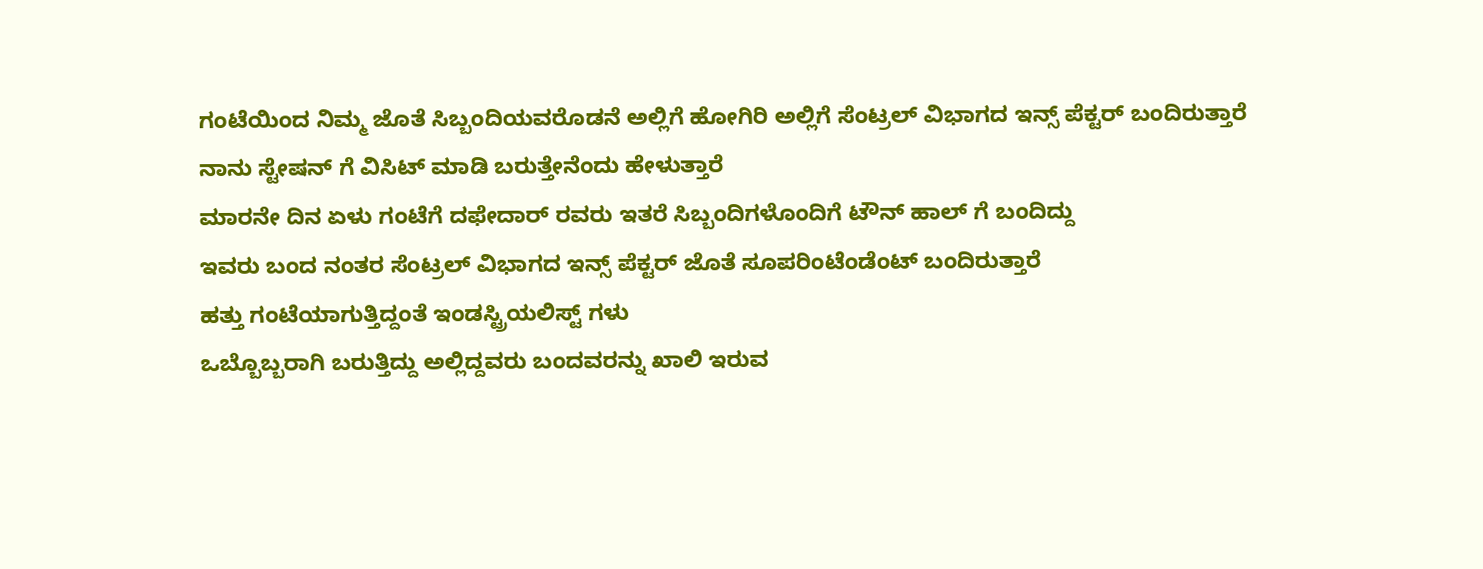ಗಂಟೆಯಿಂದ ನಿಮ್ಮ ಜೊತೆ ಸಿಬ್ಬಂದಿಯವರೊಡನೆ ಅಲ್ಲಿಗೆ ಹೋಗಿರಿ ಅಲ್ಲಿಗೆ ಸೆಂಟ್ರಲ್ ವಿಭಾಗದ ಇನ್ಸ್ ಪೆಕ್ಟರ್ ಬಂದಿರುತ್ತಾರೆ ನಾನು ಸ್ಟೇಷನ್ ಗೆ ವಿಸಿಟ್ ಮಾಡಿ ಬರುತ್ತೇನೆಂದು ಹೇಳುತ್ತಾರೆ
ಮಾರನೇ ದಿನ ಏಳು ಗಂಟೆಗೆ ದಫೇದಾರ್ ರವರು ಇತರೆ ಸಿಬ್ಬಂದಿಗಳೊಂದಿಗೆ ಟೌನ್ ಹಾಲ್ ಗೆ ಬಂದಿದ್ದು
ಇವರು ಬಂದ ನಂತರ ಸೆಂಟ್ರಲ್ ವಿಭಾಗದ ಇನ್ಸ್ ಪೆಕ್ಟರ್ ಜೊತೆ ಸೂಪರಿಂಟೆಂಡೆಂಟ್ ಬಂದಿರುತ್ತಾರೆ
ಹತ್ತು ಗಂಟೆಯಾಗುತ್ತಿದ್ದಂತೆ ಇಂಡಸ್ಟ್ರಿಯಲಿಸ್ಟ್ ಗಳು
ಒಬ್ಬೊಬ್ಬರಾಗಿ ಬರುತ್ತಿದ್ದು ಅಲ್ಲಿದ್ದವರು ಬಂದವರನ್ನು ಖಾಲಿ ಇರುವ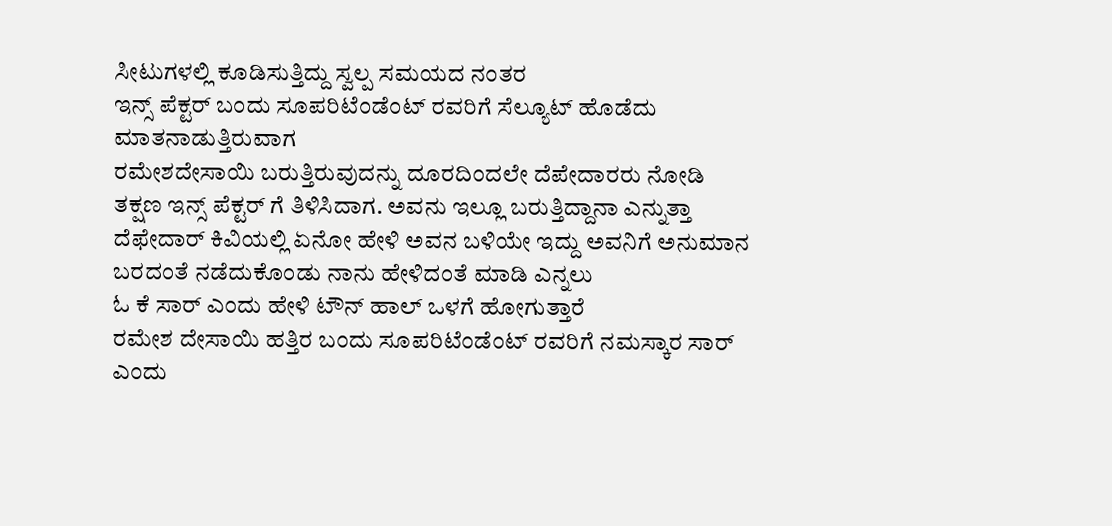ಸೀಟುಗಳಲ್ಲಿ ಕೂಡಿಸುತ್ತಿದ್ದು ಸ್ವಲ್ಪ ಸಮಯದ ನಂತರ
ಇನ್ಸ್ ಪೆಕ್ಟರ್ ಬಂದು ಸೂಪರಿಟೆಂಡೆಂಟ್ ರವರಿಗೆ ಸೆಲ್ಯೂಟ್ ಹೊಡೆದು ಮಾತನಾಡುತ್ತಿರುವಾಗ
ರಮೇಶದೇಸಾಯಿ ಬರುತ್ತಿರುವುದನ್ನು ದೂರದಿಂದಲೇ ದೆಪೇದಾರರು ನೋಡಿ ತಕ್ಷಣ ಇನ್ಸ್ ಪೆಕ್ಟರ್ ಗೆ ತಿಳಿಸಿದಾಗ. ಅವನು ಇಲ್ಲೂ ಬರುತ್ತಿದ್ದಾನಾ ಎನ್ನುತ್ತಾ ದೆಫೇದಾರ್ ಕಿವಿಯಲ್ಲಿ ಏನೋ ಹೇಳಿ ಅವನ ಬಳಿಯೇ ಇದ್ದು ಅವನಿಗೆ ಅನುಮಾನ ಬರದಂತೆ ನಡೆದುಕೊಂಡು ನಾನು ಹೇಳಿದಂತೆ ಮಾಡಿ ಎನ್ನಲು
ಓ ಕೆ ಸಾರ್ ಎಂದು ಹೇಳಿ ಟೌನ್ ಹಾಲ್ ಒಳಗೆ ಹೋಗುತ್ತಾರೆ
ರಮೇಶ ದೇಸಾಯಿ ಹತ್ತಿರ ಬಂದು ಸೂಪರಿಟೆಂಡೆಂಟ್ ರವರಿಗೆ ನಮಸ್ಕಾರ ಸಾರ್ ಎಂದು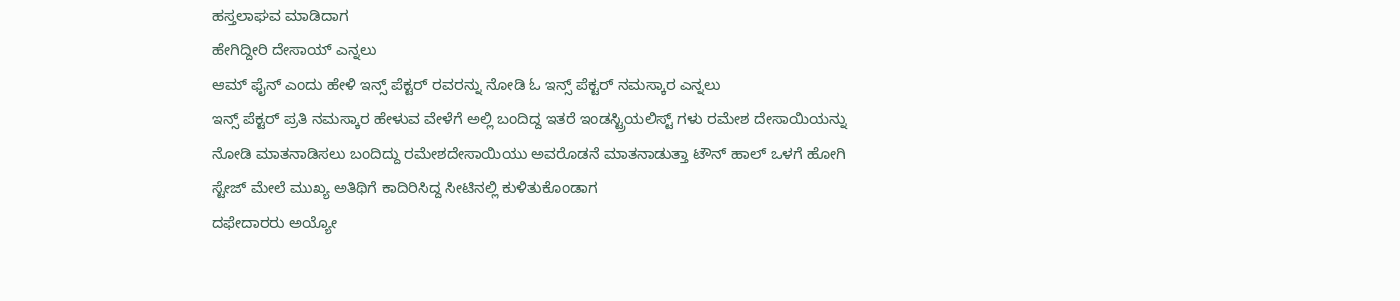ಹಸ್ತಲಾಘವ ಮಾಡಿದಾಗ
ಹೇಗಿದ್ದೀರಿ ದೇಸಾಯ್ ಎನ್ನಲು
ಆಮ್ ಫೈನ್ ಎಂದು ಹೇಳಿ ಇನ್ಸ್ ಪೆಕ್ಟರ್ ರವರನ್ನು ನೋಡಿ ಓ ಇನ್ಸ್ ಪೆಕ್ಟರ್ ನಮಸ್ಕಾರ ಎನ್ನಲು
ಇನ್ಸ್ ಪೆಕ್ಟರ್ ಪ್ರತಿ ನಮಸ್ಕಾರ ಹೇಳುವ ವೇಳೆಗೆ ಅಲ್ಲಿ ಬಂದಿದ್ದ ಇತರೆ ಇಂಡಸ್ಟ್ರಿಯಲಿಸ್ಟ್ ಗಳು ರಮೇಶ ದೇಸಾಯಿಯನ್ನು ನೋಡಿ ಮಾತನಾಡಿಸಲು ಬಂದಿದ್ದು ರಮೇಶದೇಸಾಯಿಯು ಅವರೊಡನೆ ಮಾತನಾಡುತ್ತಾ ಟೌನ್ ಹಾಲ್ ಒಳಗೆ ಹೋಗಿ ಸ್ಟೇಜ್ ಮೇಲೆ ಮುಖ್ಯ ಅತಿಥಿಗೆ ಕಾದಿರಿಸಿದ್ದ ಸೀಟಿನಲ್ಲಿ ಕುಳಿತುಕೊಂಡಾಗ
ದಫೇದಾರರು ಅಯ್ಯೋ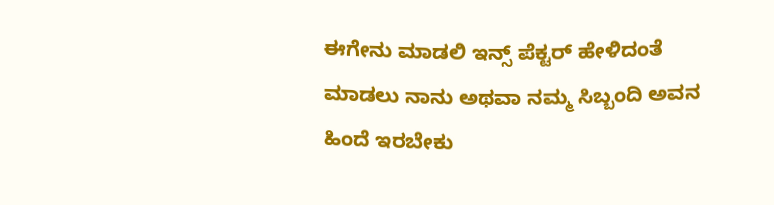ಈಗೇನು ಮಾಡಲಿ ಇನ್ಸ್ ಪೆಕ್ಟರ್ ಹೇಳಿದಂತೆ ಮಾಡಲು ನಾನು ಅಥವಾ ನಮ್ಮ ಸಿಬ್ಬಂದಿ ಅವನ ಹಿಂದೆ ಇರಬೇಕು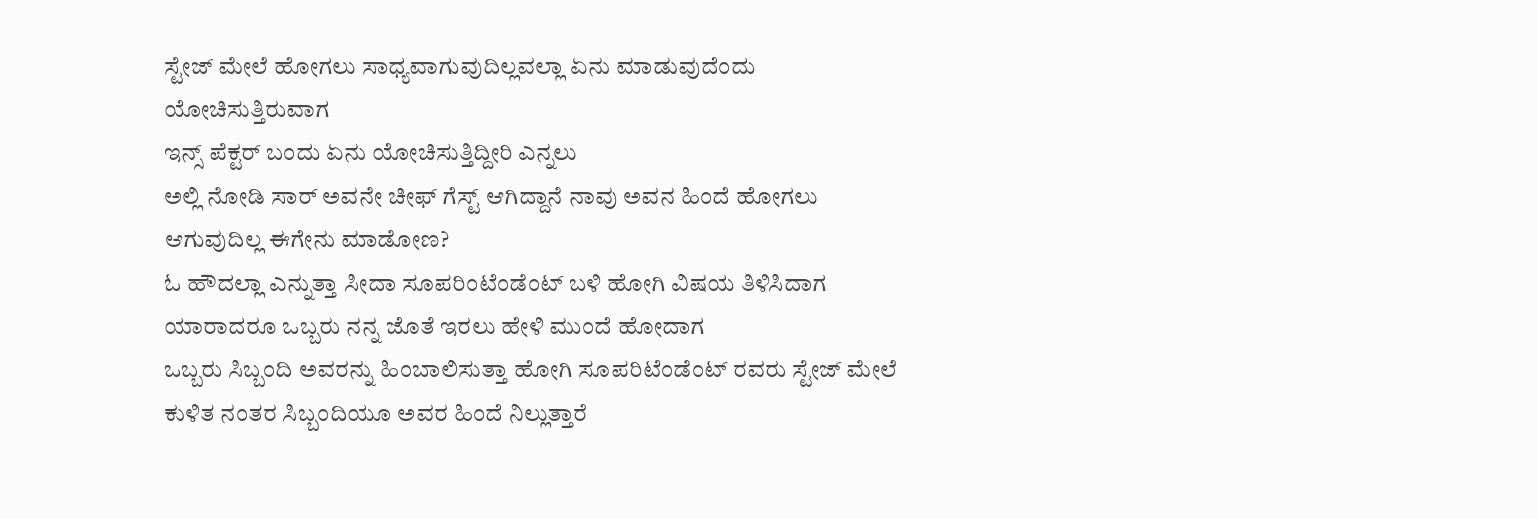ಸ್ಟೇಜ್ ಮೇಲೆ ಹೋಗಲು ಸಾಧ್ಯವಾಗುವುದಿಲ್ಲವಲ್ಲಾ ಏನು ಮಾಡುವುದೆಂದು ಯೋಚಿಸುತ್ತಿರುವಾಗ
ಇನ್ಸ್ ಪೆಕ್ಟರ್ ಬಂದು ಏನು ಯೋಚಿಸುತ್ತಿದ್ದೀರಿ ಎನ್ನಲು
ಅಲ್ಲಿ ನೋಡಿ ಸಾರ್ ಅವನೇ ಚೀಫ್ ಗೆಸ್ಟ್ ಆಗಿದ್ದಾನೆ ನಾವು ಅವನ ಹಿಂದೆ ಹೋಗಲು ಆಗುವುದಿಲ್ಲ ಈಗೇನು ಮಾಡೋಣ?
ಓ ಹೌದಲ್ಲಾ ಎನ್ನುತ್ತಾ ಸೀದಾ ಸೂಪರಿಂಟೆಂಡೆಂಟ್ ಬಳಿ ಹೋಗಿ ವಿಷಯ ತಿಳಿಸಿದಾಗ
ಯಾರಾದರೂ ಒಬ್ಬರು ನನ್ನ ಜೊತೆ ಇರಲು ಹೇಳಿ ಮುಂದೆ ಹೋದಾಗ
ಒಬ್ಬರು ಸಿಬ್ಬಂದಿ ಅವರನ್ನು ಹಿಂಬಾಲಿಸುತ್ತಾ ಹೋಗಿ ಸೂಪರಿಟೆಂಡೆಂಟ್ ರವರು ಸ್ಟೇಜ್ ಮೇಲೆ ಕುಳಿತ ನಂತರ ಸಿಬ್ಬಂದಿಯೂ ಅವರ ಹಿಂದೆ ನಿಲ್ಲುತ್ತಾರೆ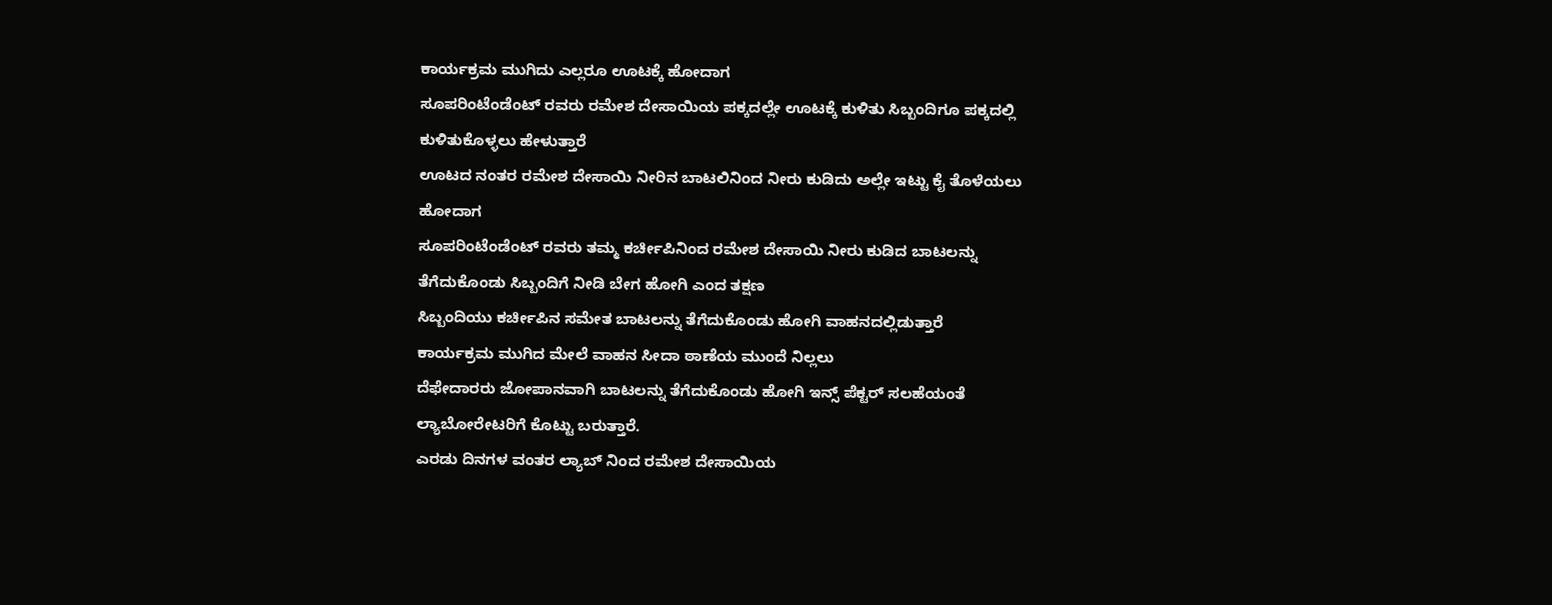ಕಾರ್ಯಕ್ರಮ ಮುಗಿದು ಎಲ್ಲರೂ ಊಟಕ್ಕೆ ಹೋದಾಗ
ಸೂಪರಿಂಟೆಂಡೆಂಟ್ ರವರು ರಮೇಶ ದೇಸಾಯಿಯ ಪಕ್ಕದಲ್ಲೇ ಊಟಕ್ಕೆ ಕುಳಿತು ಸಿಬ್ಬಂದಿಗೂ ಪಕ್ಕದಲ್ಲಿ ಕುಳಿತುಕೊಳ್ಳಲು ಹೇಳುತ್ತಾರೆ
ಊಟದ ನಂತರ ರಮೇಶ ದೇಸಾಯಿ ನೀರಿನ ಬಾಟಲಿನಿಂದ ನೀರು ಕುಡಿದು ಅಲ್ಲೇ ಇಟ್ಟು ಕೈ ತೊಳೆಯಲು ಹೋದಾಗ
ಸೂಪರಿಂಟೆಂಡೆಂಟ್ ರವರು ತಮ್ಮ ಕರ್ಚೀಪಿನಿಂದ ರಮೇಶ ದೇಸಾಯಿ ನೀರು ಕುಡಿದ ಬಾಟಲನ್ನು ತೆಗೆದುಕೊಂಡು ಸಿಬ್ಬಂದಿಗೆ ನೀಡಿ ಬೇಗ ಹೋಗಿ ಎಂದ ತಕ್ಷಣ
ಸಿಬ್ಬಂದಿಯು ಕರ್ಚೀಪಿನ ಸಮೇತ ಬಾಟಲನ್ನು ತೆಗೆದುಕೊಂಡು ಹೋಗಿ ವಾಹನದಲ್ಲಿಡುತ್ತಾರೆ
ಕಾರ್ಯಕ್ರಮ ಮುಗಿದ ಮೇಲೆ ವಾಹನ ಸೀದಾ ಠಾಣೆಯ ಮುಂದೆ ನಿಲ್ಲಲು
ದೆಫೇದಾರರು ಜೋಪಾನವಾಗಿ ಬಾಟಲನ್ನು ತೆಗೆದುಕೊಂಡು ಹೋಗಿ ಇನ್ಸ್ ಪೆಕ್ಟರ್ ಸಲಹೆಯಂತೆ ಲ್ಯಾಬೋರೇಟರಿಗೆ ಕೊಟ್ಟು ಬರುತ್ತಾರೆ.
ಎರಡು ದಿನಗಳ ವಂತರ ಲ್ಯಾಬ್ ನಿಂದ ರಮೇಶ ದೇಸಾಯಿಯ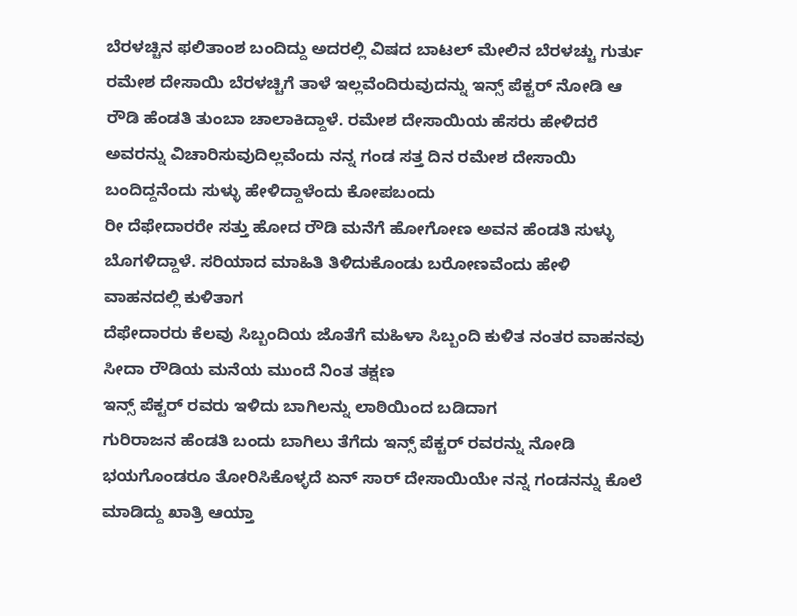ಬೆರಳಚ್ಚಿನ ಫಲಿತಾಂಶ ಬಂದಿದ್ದು ಅದರಲ್ಲಿ ವಿಷದ ಬಾಟಲ್ ಮೇಲಿನ ಬೆರಳಚ್ಚು ಗುರ್ತು ರಮೇಶ ದೇಸಾಯಿ ಬೆರಳಚ್ಚಿಗೆ ತಾಳೆ ಇಲ್ಲವೆಂದಿರುವುದನ್ನು ಇನ್ಸ್ ಪೆಕ್ಟರ್ ನೋಡಿ ಆ ರೌಡಿ ಹೆಂಡತಿ ತುಂಬಾ ಚಾಲಾಕಿದ್ದಾಳೆ. ರಮೇಶ ದೇಸಾಯಿಯ ಹೆಸರು ಹೇಳಿದರೆ ಅವರನ್ನು ವಿಚಾರಿಸುವುದಿಲ್ಲವೆಂದು ನನ್ನ ಗಂಡ ಸತ್ತ ದಿನ ರಮೇಶ ದೇಸಾಯಿ ಬಂದಿದ್ದನೆಂದು ಸುಳ್ಳು ಹೇಳಿದ್ದಾಳೆಂದು ಕೋಪಬಂದು
ರೀ ದೆಫೇದಾರರೇ ಸತ್ತು ಹೋದ ರೌಡಿ ಮನೆಗೆ ಹೋಗೋಣ ಅವನ ಹೆಂಡತಿ ಸುಳ್ಳು ಬೊಗಳಿದ್ದಾಳೆ. ಸರಿಯಾದ ಮಾಹಿತಿ ತಿಳಿದುಕೊಂಡು ಬರೋಣವೆಂದು ಹೇಳಿ ವಾಹನದಲ್ಲಿ ಕುಳಿತಾಗ
ದೆಫೇದಾರರು ಕೆಲವು ಸಿಬ್ಬಂದಿಯ ಜೊತೆಗೆ ಮಹಿಳಾ ಸಿಬ್ಬಂದಿ ಕುಳಿತ ನಂತರ ವಾಹನವು ಸೀದಾ ರೌಡಿಯ ಮನೆಯ ಮುಂದೆ ನಿಂತ ತಕ್ಷಣ
ಇನ್ಸ್ ಪೆಕ್ಟರ್ ರವರು ಇಳಿದು ಬಾಗಿಲನ್ನು ಲಾಠಿಯಿಂದ ಬಡಿದಾಗ
ಗುರಿರಾಜನ ಹೆಂಡತಿ ಬಂದು ಬಾಗಿಲು ತೆಗೆದು ಇನ್ಸ್ ಪೆಕ್ಚರ್ ರವರನ್ನು ನೋಡಿ ಭಯಗೊಂಡರೂ ತೋರಿಸಿಕೊಳ್ಳದೆ ಏನ್ ಸಾರ್ ದೇಸಾಯಿಯೇ ನನ್ನ ಗಂಡನನ್ನು ಕೊಲೆ ಮಾಡಿದ್ದು ಖಾತ್ರಿ ಆಯ್ತಾ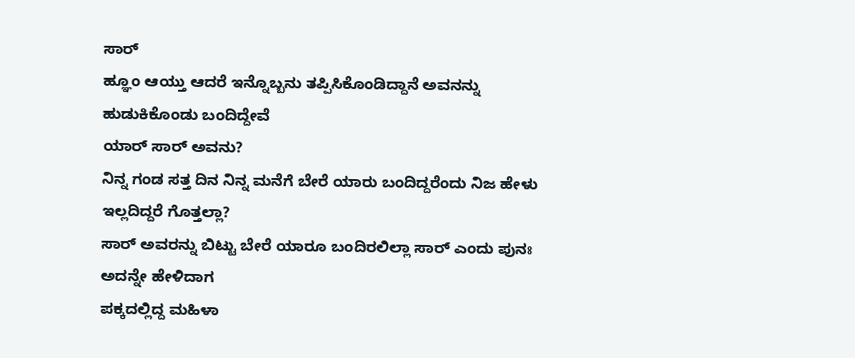ಸಾರ್
ಹ್ಞೂಂ ಆಯ್ತು ಆದರೆ ಇನ್ನೊಬ್ಬನು ತಪ್ಪಿಸಿಕೊಂಡಿದ್ದಾನೆ ಅವನನ್ನು ಹುಡುಕಿಕೊಂಡು ಬಂದಿದ್ದೇವೆ
ಯಾರ್ ಸಾರ್ ಅವನು?
ನಿನ್ನ ಗಂಡ ಸತ್ತ ದಿನ ನಿನ್ನ ಮನೆಗೆ ಬೇರೆ ಯಾರು ಬಂದಿದ್ದರೆಂದು ನಿಜ ಹೇಳು ಇಲ್ಲದಿದ್ದರೆ ಗೊತ್ತಲ್ಲಾ?
ಸಾರ್ ಅವರನ್ನು ಬಿಟ್ಟು ಬೇರೆ ಯಾರೂ ಬಂದಿರಲಿಲ್ಲಾ ಸಾರ್ ಎಂದು ಪುನಃ ಅದನ್ನೇ ಹೇಳಿದಾಗ
ಪಕ್ಕದಲ್ಲಿದ್ದ ಮಹಿಳಾ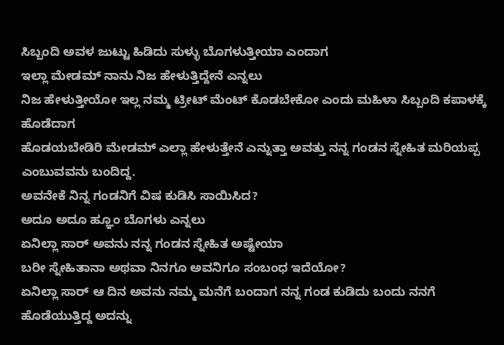ಸಿಬ್ಬಂದಿ ಅವಳ ಜುಟ್ಟು ಹಿಡಿದು ಸುಳ್ಳು ಬೊಗಳುತ್ತೀಯಾ ಎಂದಾಗ
ಇಲ್ಲಾ ಮೇಡಮ್ ನಾನು ನಿಜ ಹೇಳುತ್ತಿದ್ದೇನೆ ಎನ್ನಲು
ನಿಜ ಹೇಳುತ್ತೀಯೋ ಇಲ್ಲ ನಮ್ಮ ಟ್ರೀಟ್ ಮೆಂಟ್ ಕೊಡಬೇಕೋ ಎಂದು ಮಹಿಳಾ ಸಿಬ್ಬಂದಿ ಕಪಾಳಕ್ಕೆ ಹೊಡೆದಾಗ
ಹೊಡಯಬೇಡಿರಿ ಮೇಡಮ್ ಎಲ್ಲಾ ಹೇಳುತ್ತೇನೆ ಎನ್ನುತ್ತಾ ಅವತ್ತು ನನ್ನ ಗಂಡನ ಸ್ನೇಹಿತ ಮರಿಯಪ್ಪ ಎಂಬುವವನು ಬಂದಿದ್ದ.
ಅವನೇಕೆ ನಿನ್ನ ಗಂಡನಿಗೆ ವಿಷ ಕುಡಿಸಿ ಸಾಯಿಸಿದ?
ಅದೂ ಅದೂ ಹ್ಞೂಂ ಬೊಗಳು ಎನ್ನಲು
ಏನಿಲ್ಲಾ ಸಾರ್ ಅವನು ನನ್ನ ಗಂಡನ ಸ್ನೇಹಿತ ಅಷ್ಟೇಯಾ
ಬರೀ ಸ್ನೇಹಿತಾನಾ ಅಥವಾ ನಿನಗೂ ಅವನಿಗೂ ಸಂಬಂಧ ಇದೆಯೋ?
ಏನಿಲ್ಲಾ ಸಾರ್ ಆ ದಿನ ಅವನು ನಮ್ಮ ಮನೆಗೆ ಬಂದಾಗ ನನ್ನ ಗಂಡ ಕುಡಿದು ಬಂದು ನನಗೆ ಹೊಡೆಯುತ್ತಿದ್ದ ಅದನ್ನು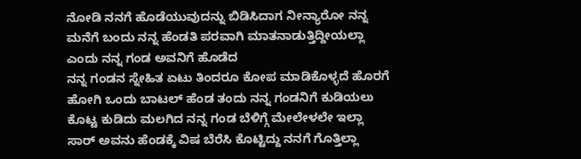ನೋಡಿ ನನಗೆ ಹೊಡೆಯುವುದನ್ನು ಬಿಡಿಸಿದಾಗ ನೀನ್ಯಾರೋ ನನ್ನ ಮನೆಗೆ ಬಂದು ನನ್ನ ಹೆಂಡತಿ ಪರವಾಗಿ ಮಾತನಾಡುತ್ತಿದ್ದೀಯಲ್ಲಾ ಎಂದು ನನ್ನ ಗಂಡ ಅವನಿಗೆ ಹೊಡೆದ
ನನ್ನ ಗಂಡನ ಸ್ನೇಹಿತ ಏಟು ತಿಂದರೂ ಕೋಪ ಮಾಡಿಕೊಳ್ಳದೆ ಹೊರಗೆ ಹೋಗಿ ಒಂದು ಬಾಟಲ್ ಹೆಂಡ ತಂದು ನನ್ನ ಗಂಡನಿಗೆ ಕುಡಿಯಲು ಕೊಟ್ಟ ಕುಡಿದು ಮಲಗಿದ ನನ್ನ ಗಂಡ ಬೆಳಿಗ್ಗೆ ಮೇಲೇಳಲೇ ಇಲ್ಲಾ ಸಾರ್ ಅವನು ಹೆಂಡಕ್ಕೆ ವಿಷ ಬೆರೆಸಿ ಕೊಟ್ಟಿದ್ದು ನನಗೆ ಗೊತ್ತಿಲ್ಲಾ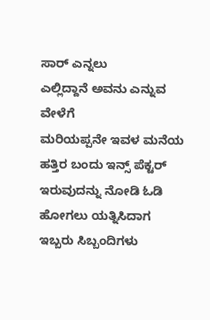ಸಾರ್ ಎನ್ನಲು
ಎಲ್ಲಿದ್ದಾನೆ ಅವನು ಎನ್ನುವ ವೇಳೆಗೆ
ಮರಿಯಪ್ಪನೇ ಇವಳ ಮನೆಯ ಹತ್ತಿರ ಬಂದು ಇನ್ಸ್ ಪೆಕ್ಟರ್ ಇರುವುದನ್ನು ನೋಡಿ ಓಡಿ ಹೋಗಲು ಯತ್ನಿಸಿದಾಗ
ಇಬ್ಬರು ಸಿಬ್ಬಂದಿಗಳು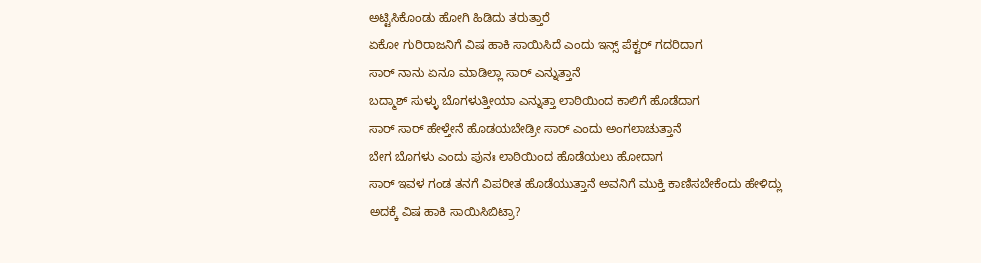ಅಟ್ಟಿಸಿಕೊಂಡು ಹೋಗಿ ಹಿಡಿದು ತರುತ್ತಾರೆ
ಏಕೋ ಗುರಿರಾಜನಿಗೆ ವಿಷ ಹಾಕಿ ಸಾಯಿಸಿದೆ ಎಂದು ಇನ್ಸ್ ಪೆಕ್ಟರ್ ಗದರಿದಾಗ
ಸಾರ್ ನಾನು ಏನೂ ಮಾಡಿಲ್ಲಾ ಸಾರ್ ಎನ್ನುತ್ತಾನೆ
ಬದ್ಮಾಶ್ ಸುಳ್ಳು ಬೊಗಳುತ್ತೀಯಾ ಎನ್ನುತ್ತಾ ಲಾಠಿಯಿಂದ ಕಾಲಿಗೆ ಹೊಡೆದಾಗ
ಸಾರ್ ಸಾರ್ ಹೇಳ್ತೇನೆ ಹೊಡಯಬೇಡ್ರೀ ಸಾರ್ ಎಂದು ಅಂಗಲಾಚುತ್ತಾನೆ
ಬೇಗ ಬೊಗಳು ಎಂದು ಪುನಃ ಲಾಠಿಯಿಂದ ಹೊಡೆಯಲು ಹೋದಾಗ
ಸಾರ್ ಇವಳ ಗಂಡ ತನಗೆ ವಿಪರೀತ ಹೊಡೆಯುತ್ತಾನೆ ಅವನಿಗೆ ಮುಕ್ತಿ ಕಾಣಿಸಬೇಕೆಂದು ಹೇಳಿದ್ಲು
ಅದಕ್ಕೆ ವಿಷ ಹಾಕಿ ಸಾಯಿಸಿಬಿಟ್ರಾ?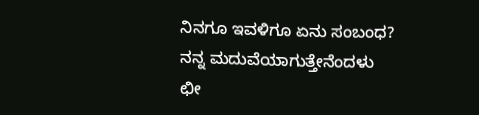ನಿನಗೂ ಇವಳಿಗೂ ಏನು ಸಂಬಂಧ?
ನನ್ನ ಮದುವೆಯಾಗುತ್ತೇನೆಂದಳು
ಛೀ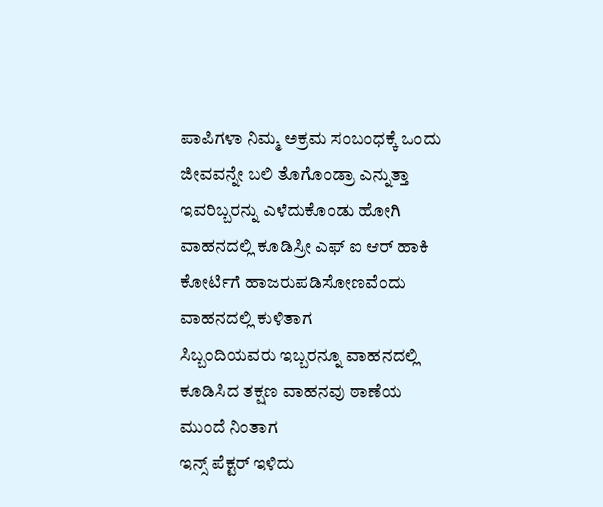ಪಾಪಿಗಳಾ ನಿಮ್ಮ ಅಕ್ರಮ ಸಂಬಂಧಕ್ಕೆ ಒಂದು ಜೀವವನ್ನೇ ಬಲಿ ತೊಗೊಂಡ್ರಾ ಎನ್ನುತ್ತಾ ಇವರಿಬ್ಬರನ್ನು ಎಳೆದುಕೊಂಡು ಹೋಗಿ ವಾಹನದಲ್ಲಿ ಕೂಡಿಸ್ರೀ ಎಫ್ ಐ ಆರ್ ಹಾಕಿ ಕೋರ್ಟಿಗೆ ಹಾಜರುಪಡಿಸೋಣವೆಂದು ವಾಹನದಲ್ಲಿ ಕುಳಿತಾಗ
ಸಿಬ್ಬಂದಿಯವರು ಇಬ್ಬರನ್ನೂ ವಾಹನದಲ್ಲಿ ಕೂಡಿಸಿದ ತಕ್ಷಣ ವಾಹನವು ಠಾಣೆಯ ಮುಂದೆ ನಿಂತಾಗ
ಇನ್ಸ್ ಪೆಕ್ಟರ್ ಇಳಿದು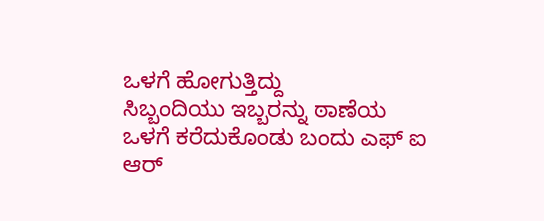ಒಳಗೆ ಹೋಗುತ್ತಿದ್ದು
ಸಿಬ್ಬಂದಿಯು ಇಬ್ಬರನ್ನು ಠಾಣೆಯ ಒಳಗೆ ಕರೆದುಕೊಂಡು ಬಂದು ಎಫ್ ಐ ಆರ್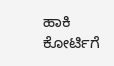ಹಾಕಿ ಕೋರ್ಟಿಗೆ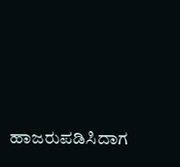ಹಾಜರುಪಡಿಸಿದಾಗ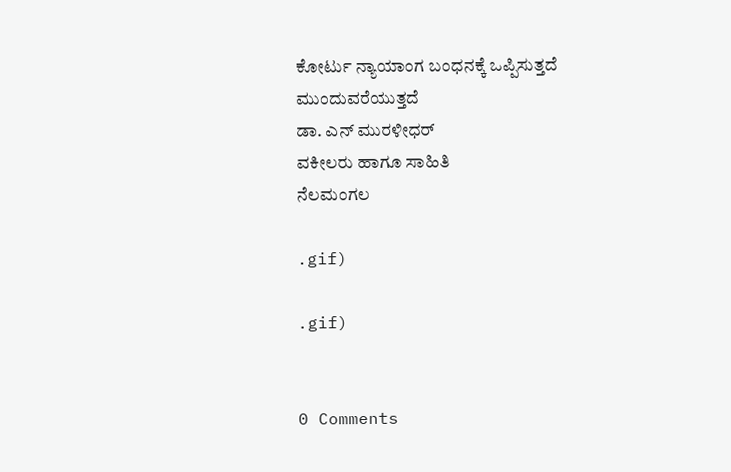ಕೋರ್ಟು ನ್ಯಾಯಾಂಗ ಬಂಧನಕ್ಕೆ ಒಪ್ಪಿಸುತ್ತದೆ
ಮುಂದುವರೆಯುತ್ತದೆ
ಡಾ. ಎನ್ ಮುರಳೀಧರ್
ವಕೀಲರು ಹಾಗೂ ಸಾಹಿತಿ
ನೆಲಮಂಗಲ

.gif)

.gif)


0 Comments